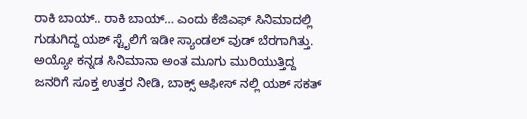ರಾಕಿ ಬಾಯ್.. ರಾಕಿ ಬಾಯ್… ಎಂದು ಕೆಜಿಎಫ್ ಸಿನಿಮಾದಲ್ಲಿ ಗುಡುಗಿದ್ದ ಯಶ್ ಸ್ಟೈಲಿಗೆ ಇಡೀ ಸ್ಯಾಂಡಲ್ ವುಡ್ ಬೆರಗಾಗಿತ್ತು. ಅಯ್ಯೋ ಕನ್ನಡ ಸಿನಿಮಾನಾ ಅಂತ ಮೂಗು ಮುರಿಯುತ್ತಿದ್ದ ಜನರಿಗೆ ಸೂಕ್ತ ಉತ್ತರ ನೀಡಿ, ಬಾಕ್ಸ್ ಆಫೀಸ್ ನಲ್ಲಿ ಯಶ್ ಸಕತ್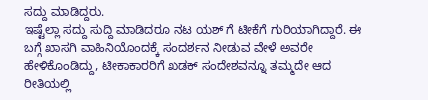ಸದ್ದು ಮಾಡಿದ್ದರು.
ಇಷ್ಟೆಲ್ಲಾ ಸದ್ದು ಸುದ್ದಿ ಮಾಡಿದರೂ ನಟ ಯಶ್ ಗೆ ಟೀಕೆಗೆ ಗುರಿಯಾಗಿದ್ದಾರೆ. ಈ ಬಗ್ಗೆ ಖಾಸಗಿ ವಾಹಿನಿಯೊಂದಕ್ಕೆ ಸಂದರ್ಶನ ನೀಡುವ ವೇಳೆ ಅವರೇ ಹೇಳಿಕೊಂಡಿದ್ದು, ಟೀಕಾಕಾರರಿಗೆ ಖಡಕ್ ಸಂದೇಶವನ್ನೂ ತಮ್ಮದೇ ಆದ ರೀತಿಯಲ್ಲಿ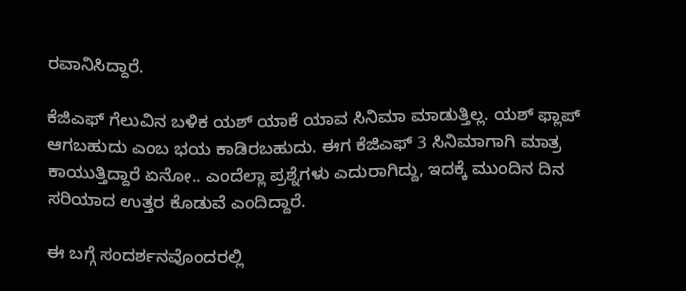ರವಾನಿಸಿದ್ದಾರೆ.

ಕೆಜಿಎಫ್ ಗೆಲುವಿನ ಬಳಿಕ ಯಶ್ ಯಾಕೆ ಯಾವ ಸಿನಿಮಾ ಮಾಡುತ್ತಿಲ್ಲ. ಯಶ್ ಫ್ಲಾಪ್ ಆಗಬಹುದು ಎಂಬ ಭಯ ಕಾಡಿರಬಹುದು. ಈಗ ಕೆಜಿಎಫ್ 3 ಸಿನಿಮಾಗಾಗಿ ಮಾತ್ರ ಕಾಯುತ್ತಿದ್ದಾರೆ ಏನೋ.. ಎಂದೆಲ್ಲಾ ಪ್ರಶ್ನೆಗಳು ಎದುರಾಗಿದ್ದು, ಇದಕ್ಕೆ ಮುಂದಿನ ದಿನ ಸರಿಯಾದ ಉತ್ತರ ಕೊಡುವೆ ಎಂದಿದ್ದಾರೆ.

ಈ ಬಗ್ಗೆ ಸಂದರ್ಶನವೊಂದರಲ್ಲಿ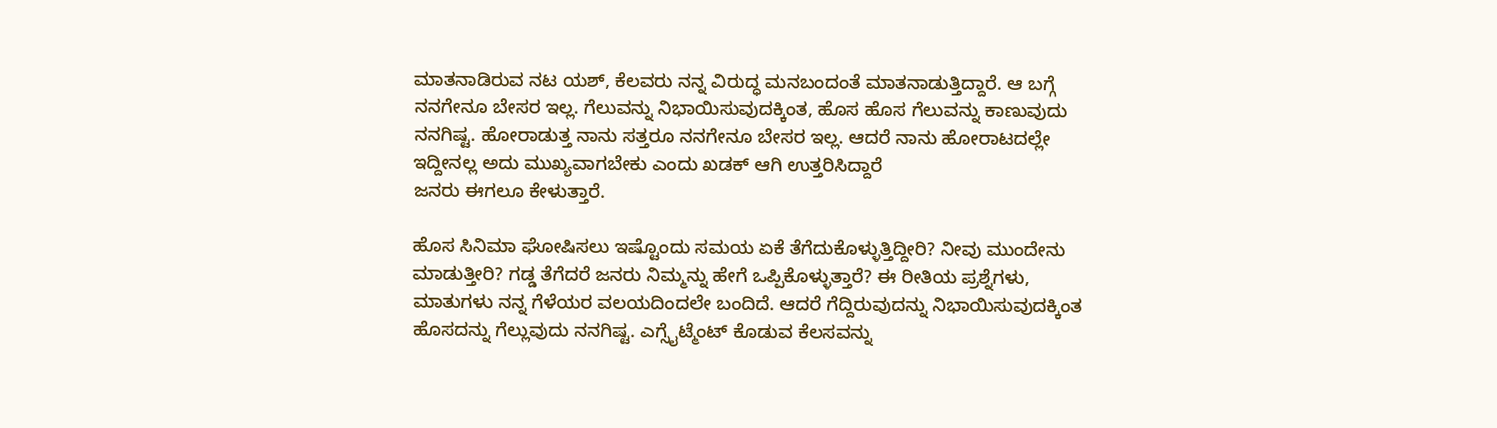ಮಾತನಾಡಿರುವ ನಟ ಯಶ್, ಕೆಲವರು ನನ್ನ ವಿರುದ್ಧ ಮನಬಂದಂತೆ ಮಾತನಾಡುತ್ತಿದ್ದಾರೆ. ಆ ಬಗ್ಗೆ ನನಗೇನೂ ಬೇಸರ ಇಲ್ಲ. ಗೆಲುವನ್ನು ನಿಭಾಯಿಸುವುದಕ್ಕಿಂತ, ಹೊಸ ಹೊಸ ಗೆಲುವನ್ನು ಕಾಣುವುದು ನನಗಿಷ್ಟ. ಹೋರಾಡುತ್ತ ನಾನು ಸತ್ತರೂ ನನಗೇನೂ ಬೇಸರ ಇಲ್ಲ. ಆದರೆ ನಾನು ಹೋರಾಟದಲ್ಲೇ ಇದ್ದೀನಲ್ಲ ಅದು ಮುಖ್ಯವಾಗಬೇಕು ಎಂದು ಖಡಕ್ ಆಗಿ ಉತ್ತರಿಸಿದ್ದಾರೆ
ಜನರು ಈಗಲೂ ಕೇಳುತ್ತಾರೆ.

ಹೊಸ ಸಿನಿಮಾ ಘೋಷಿಸಲು ಇಷ್ಟೊಂದು ಸಮಯ ಏಕೆ ತೆಗೆದುಕೊಳ್ಳುತ್ತಿದ್ದೀರಿ? ನೀವು ಮುಂದೇನು ಮಾಡುತ್ತೀರಿ? ಗಡ್ಡ ತೆಗೆದರೆ ಜನರು ನಿಮ್ಮನ್ನು ಹೇಗೆ ಒಪ್ಪಿಕೊಳ್ಳುತ್ತಾರೆ? ಈ ರೀತಿಯ ಪ್ರಶ್ನೆಗಳು, ಮಾತುಗಳು ನನ್ನ ಗೆಳೆಯರ ವಲಯದಿಂದಲೇ ಬಂದಿದೆ. ಆದರೆ ಗೆದ್ದಿರುವುದನ್ನು ನಿಭಾಯಿಸುವುದಕ್ಕಿಂತ ಹೊಸದನ್ನು ಗೆಲ್ಲುವುದು ನನಗಿಷ್ಟ. ಎಗ್ಸೈಟ್ಮೆಂಟ್ ಕೊಡುವ ಕೆಲಸವನ್ನು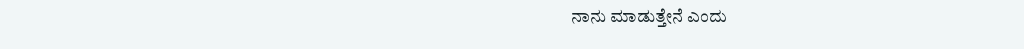ನಾನು ಮಾಡುತ್ತೇನೆ ಎಂದು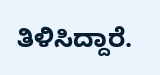ತಿಳಿಸಿದ್ದಾರೆ.